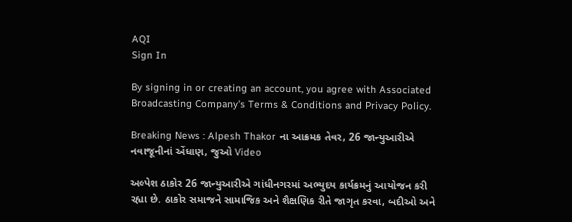AQI
Sign In

By signing in or creating an account, you agree with Associated Broadcasting Company's Terms & Conditions and Privacy Policy.

Breaking News : Alpesh Thakor ના આક્રમક તેવર, 26 જાન્યુઆરીએ નવાજૂનીનાં એંધાણ, જુઓ Video

અલ્પેશ ઠાકોર 26 જાન્યુઆરીએ ગાંધીનગરમાં અભ્યુદય કાર્યક્રમનું આયોજન કરી રહ્યા છે. ઠાકોર સમાજને સામાજિક અને શૈક્ષણિક રીતે જાગૃત કરવા, બદીઓ અને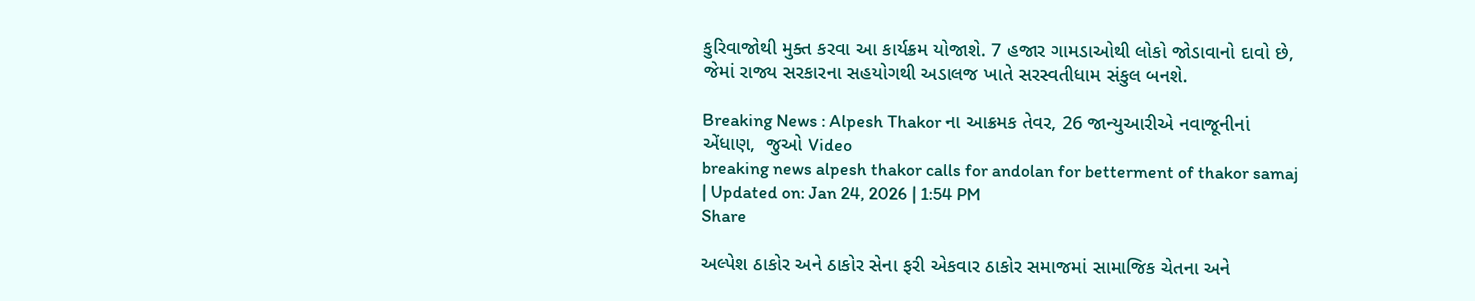કુરિવાજોથી મુક્ત કરવા આ કાર્યક્રમ યોજાશે. 7 હજાર ગામડાઓથી લોકો જોડાવાનો દાવો છે, જેમાં રાજ્ય સરકારના સહયોગથી અડાલજ ખાતે સરસ્વતીધામ સંકુલ બનશે.

Breaking News : Alpesh Thakor ના આક્રમક તેવર, 26 જાન્યુઆરીએ નવાજૂનીનાં એંધાણ,  જુઓ Video
breaking news alpesh thakor calls for andolan for betterment of thakor samaj
| Updated on: Jan 24, 2026 | 1:54 PM
Share

અલ્પેશ ઠાકોર અને ઠાકોર સેના ફરી એકવાર ઠાકોર સમાજમાં સામાજિક ચેતના અને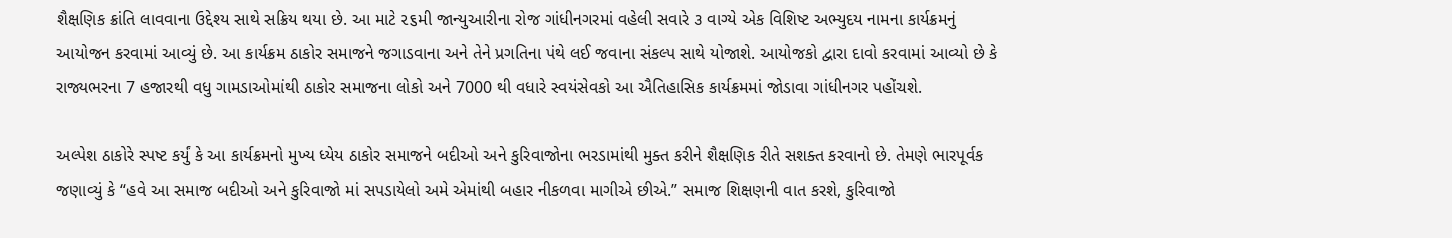શૈક્ષણિક ક્રાંતિ લાવવાના ઉદ્દેશ્ય સાથે સક્રિય થયા છે. આ માટે ૨૬મી જાન્યુઆરીના રોજ ગાંધીનગરમાં વહેલી સવારે ૩ વાગ્યે એક વિશિષ્ટ અભ્યુદય નામના કાર્યક્રમનું આયોજન કરવામાં આવ્યું છે. આ કાર્યક્રમ ઠાકોર સમાજને જગાડવાના અને તેને પ્રગતિના પંથે લઈ જવાના સંકલ્પ સાથે યોજાશે. આયોજકો દ્વારા દાવો કરવામાં આવ્યો છે કે રાજ્યભરના 7 હજારથી વધુ ગામડાઓમાંથી ઠાકોર સમાજના લોકો અને 7000 થી વધારે સ્વયંસેવકો આ ઐતિહાસિક કાર્યક્રમમાં જોડાવા ગાંધીનગર પહોંચશે.

અલ્પેશ ઠાકોરે સ્પષ્ટ કર્યું કે આ કાર્યક્રમનો મુખ્ય ધ્યેય ઠાકોર સમાજને બદીઓ અને કુરિવાજોના ભરડામાંથી મુક્ત કરીને શૈક્ષણિક રીતે સશક્ત કરવાનો છે. તેમણે ભારપૂર્વક જણાવ્યું કે “હવે આ સમાજ બદીઓ અને કુરિવાજો માં સપડાયેલો અમે એમાંથી બહાર નીકળવા માગીએ છીએ.” સમાજ શિક્ષણની વાત કરશે, કુરિવાજો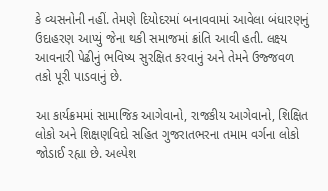કે વ્યસનોની નહીં. તેમણે દિયોદરમાં બનાવવામાં આવેલા બંધારણનું ઉદાહરણ આપ્યું જેના થકી સમાજમાં ક્રાંતિ આવી હતી. લક્ષ્ય આવનારી પેઢીનું ભવિષ્ય સુરક્ષિત કરવાનું અને તેમને ઉજ્જવળ તકો પૂરી પાડવાનું છે.

આ કાર્યક્રમમાં સામાજિક આગેવાનો, રાજકીય આગેવાનો, શિક્ષિત લોકો અને શિક્ષણવિદો સહિત ગુજરાતભરના તમામ વર્ગના લોકો જોડાઈ રહ્યા છે. અલ્પેશ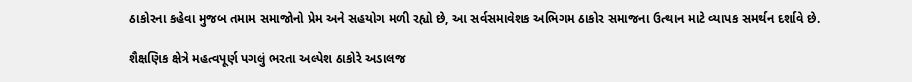ઠાકોરના કહેવા મુજબ તમામ સમાજોનો પ્રેમ અને સહયોગ મળી રહ્યો છે, આ સર્વસમાવેશક અભિગમ ઠાકોર સમાજના ઉત્થાન માટે વ્યાપક સમર્થન દર્શાવે છે.

શૈક્ષણિક ક્ષેત્રે મહત્વપૂર્ણ પગલું ભરતા અલ્પેશ ઠાકોરે અડાલજ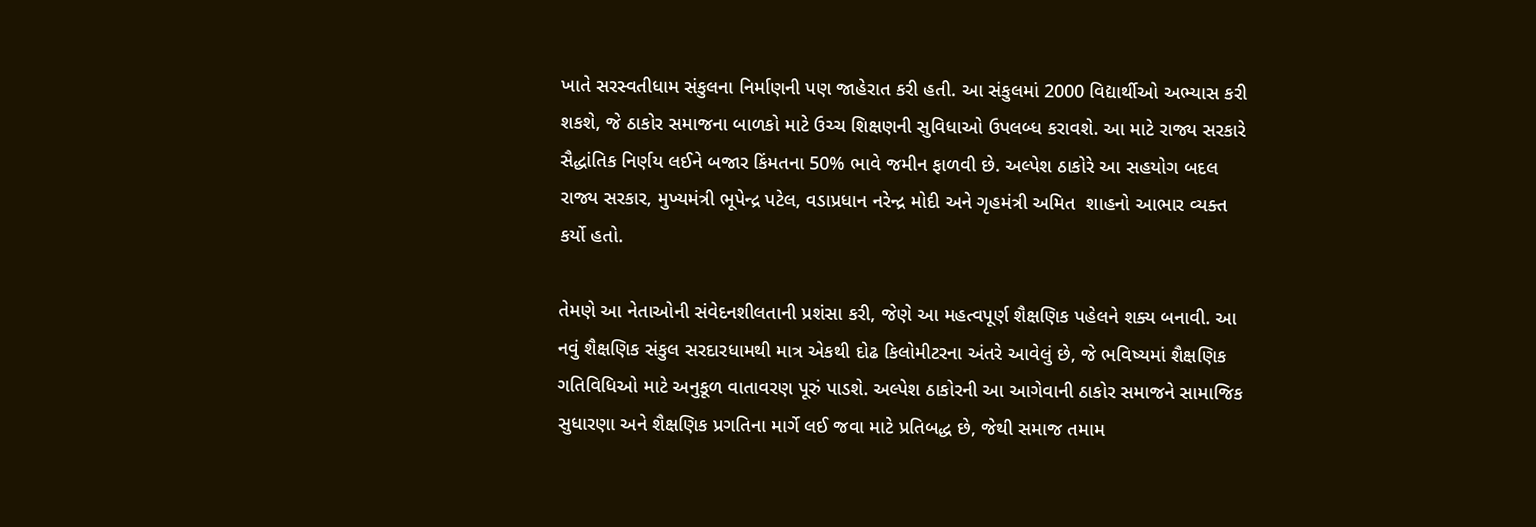ખાતે સરસ્વતીધામ સંકુલના નિર્માણની પણ જાહેરાત કરી હતી. આ સંકુલમાં 2000 વિદ્યાર્થીઓ અભ્યાસ કરી શકશે, જે ઠાકોર સમાજના બાળકો માટે ઉચ્ચ શિક્ષણની સુવિધાઓ ઉપલબ્ધ કરાવશે. આ માટે રાજ્ય સરકારે સૈદ્ધાંતિક નિર્ણય લઈને બજાર કિંમતના 50% ભાવે જમીન ફાળવી છે. અલ્પેશ ઠાકોરે આ સહયોગ બદલ રાજ્ય સરકાર, મુખ્યમંત્રી ભૂપેન્દ્ર પટેલ, વડાપ્રધાન નરેન્દ્ર મોદી અને ગૃહમંત્રી અમિત  શાહનો આભાર વ્યક્ત કર્યો હતો.

તેમણે આ નેતાઓની સંવેદનશીલતાની પ્રશંસા કરી, જેણે આ મહત્વપૂર્ણ શૈક્ષણિક પહેલને શક્ય બનાવી. આ નવું શૈક્ષણિક સંકુલ સરદારધામથી માત્ર એકથી દોઢ કિલોમીટરના અંતરે આવેલું છે, જે ભવિષ્યમાં શૈક્ષણિક ગતિવિધિઓ માટે અનુકૂળ વાતાવરણ પૂરું પાડશે. અલ્પેશ ઠાકોરની આ આગેવાની ઠાકોર સમાજને સામાજિક સુધારણા અને શૈક્ષણિક પ્રગતિના માર્ગે લઈ જવા માટે પ્રતિબદ્ધ છે, જેથી સમાજ તમામ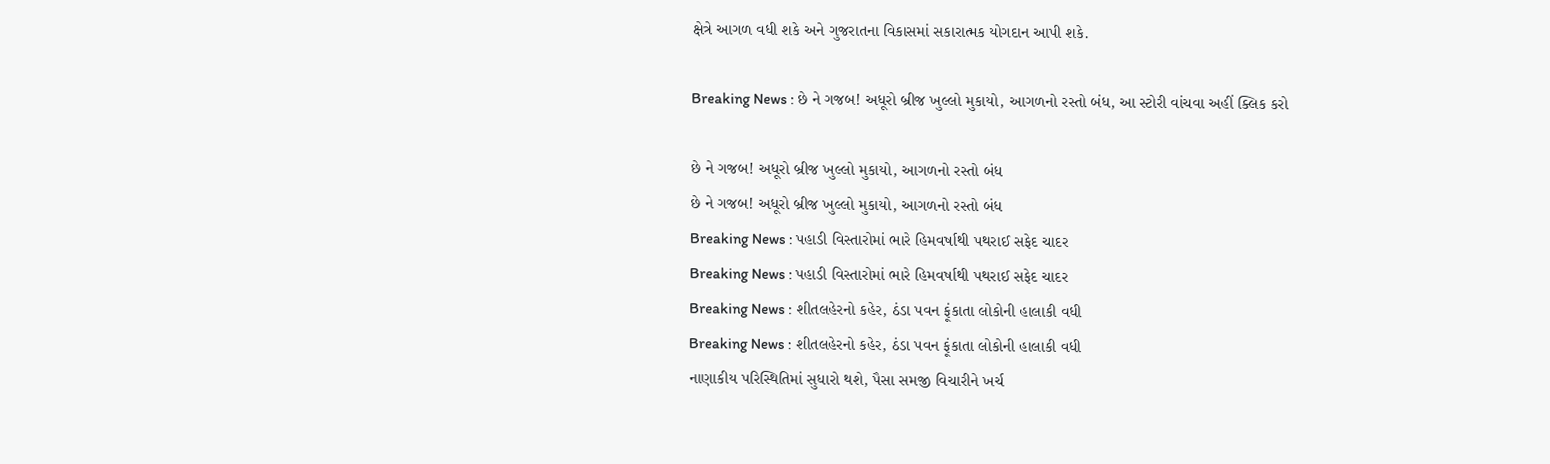ક્ષેત્રે આગળ વધી શકે અને ગુજરાતના વિકાસમાં સકારાત્મક યોગદાન આપી શકે.

Breaking News : છે ને ગજબ! અધૂરો બ્રીજ ખુલ્લો મુકાયો, આગળનો રસ્તો બંધ, આ સ્ટોરી વાંચવા અહીં ક્લિક કરો

છે ને ગજબ! અધૂરો બ્રીજ ખુલ્લો મુકાયો, આગળનો રસ્તો બંધ
છે ને ગજબ! અધૂરો બ્રીજ ખુલ્લો મુકાયો, આગળનો રસ્તો બંધ
Breaking News : પહાડી વિસ્તારોમાં ભારે હિમવર્ષાથી પથરાઈ સફેદ ચાદર
Breaking News : પહાડી વિસ્તારોમાં ભારે હિમવર્ષાથી પથરાઈ સફેદ ચાદર
Breaking News : શીતલહેરનો કહેર, ઠંડા પવન ફૂંકાતા લોકોની હાલાકી વધી
Breaking News : શીતલહેરનો કહેર, ઠંડા પવન ફૂંકાતા લોકોની હાલાકી વધી
નાણાકીય પરિસ્થિતિમાં સુધારો થશે, પૈસા સમજી વિચારીને ખર્ચ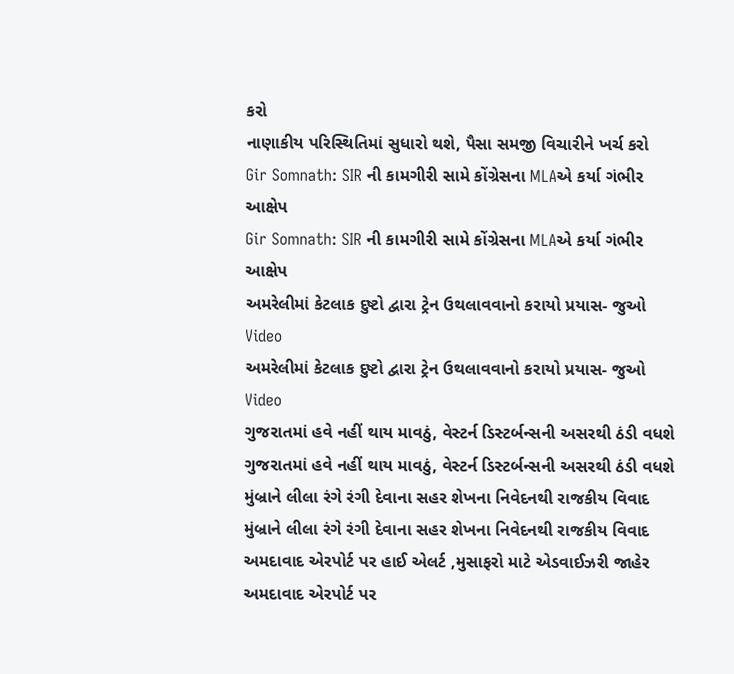કરો
નાણાકીય પરિસ્થિતિમાં સુધારો થશે, પૈસા સમજી વિચારીને ખર્ચ કરો
Gir Somnath: SIR ની કામગીરી સામે કોંગ્રેસના MLAએ કર્યા ગંભીર આક્ષેપ
Gir Somnath: SIR ની કામગીરી સામે કોંગ્રેસના MLAએ કર્યા ગંભીર આક્ષેપ
અમરેલીમાં કેટલાક દુષ્ટો દ્વારા ટ્રેન ઉથલાવવાનો કરાયો પ્રયાસ- જુઓ Video
અમરેલીમાં કેટલાક દુષ્ટો દ્વારા ટ્રેન ઉથલાવવાનો કરાયો પ્રયાસ- જુઓ Video
ગુજરાતમાં હવે નહીં થાય માવઠું, વેસ્ટર્ન ડિસ્ટર્બન્સની અસરથી ઠંડી વધશે
ગુજરાતમાં હવે નહીં થાય માવઠું, વેસ્ટર્ન ડિસ્ટર્બન્સની અસરથી ઠંડી વધશે
મુંબ્રાને લીલા રંગે રંગી દેવાના સહર શેખના નિવેદનથી રાજકીય વિવાદ
મુંબ્રાને લીલા રંગે રંગી દેવાના સહર શેખના નિવેદનથી રાજકીય વિવાદ
અમદાવાદ એરપોર્ટ પર હાઈ એલર્ટ ,મુસાફરો માટે એડવાઈઝરી જાહેર
અમદાવાદ એરપોર્ટ પર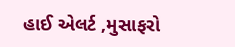હાઈ એલર્ટ ,મુસાફરો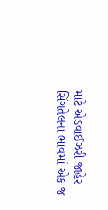માટે એડવાઈઝરી જાહેર
સિંગતેલના ભાવમાં એક જ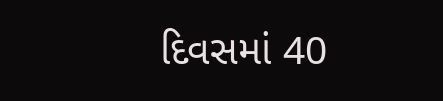દિવસમાં 40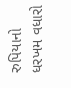રુપિયાનો ધરખમ વધારો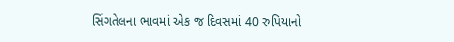સિંગતેલના ભાવમાં એક જ દિવસમાં 40 રુપિયાનો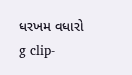ધરખમ વધારો
g clip-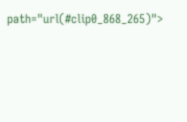path="url(#clip0_868_265)">